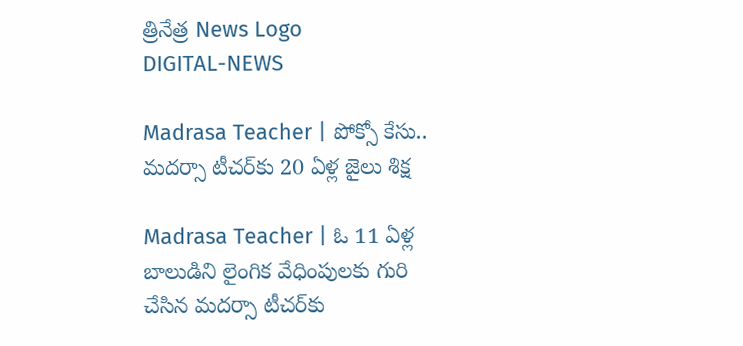త్రినేత్ర News Logo
DIGITAL-NEWS

Madrasa Teacher | పోక్సో కేసు.. మ‌ద‌ర్సా టీచ‌ర్‌కు 20 ఏళ్ల జైలు శిక్ష‌

Madrasa Teacher | ఓ 11 ఏళ్ల బాలుడిని లైంగిక వేధింపుల‌కు గురి చేసిన మ‌ద‌ర్సా టీచ‌ర్‌కు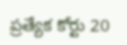ప్ర‌త్యేక కోర్టు 20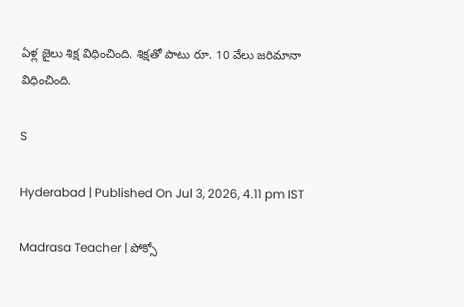ఏళ్ల జైలు శిక్ష విధించింది. శిక్ష‌తో పాటు రూ. 10 వేలు జ‌రిమానా విధించింది.

S

Hyderabad | Published On Jul 3, 2026, 4.11 pm IST

Madrasa Teacher | పోక్సో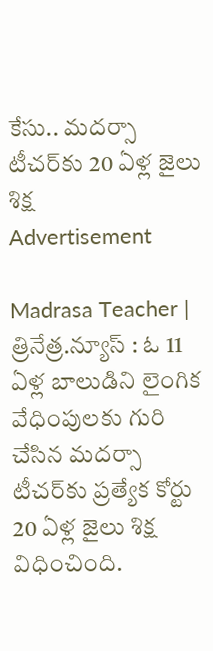కేసు.. మ‌ద‌ర్సా టీచ‌ర్‌కు 20 ఏళ్ల జైలు శిక్ష‌
Advertisement

Madrasa Teacher | త్రినేత్ర‌.న్యూస్ : ఓ 11 ఏళ్ల బాలుడిని లైంగిక వేధింపుల‌కు గురి చేసిన మ‌ద‌ర్సా టీచ‌ర్‌కు ప్ర‌త్యేక కోర్టు 20 ఏళ్ల జైలు శిక్ష విధించింది.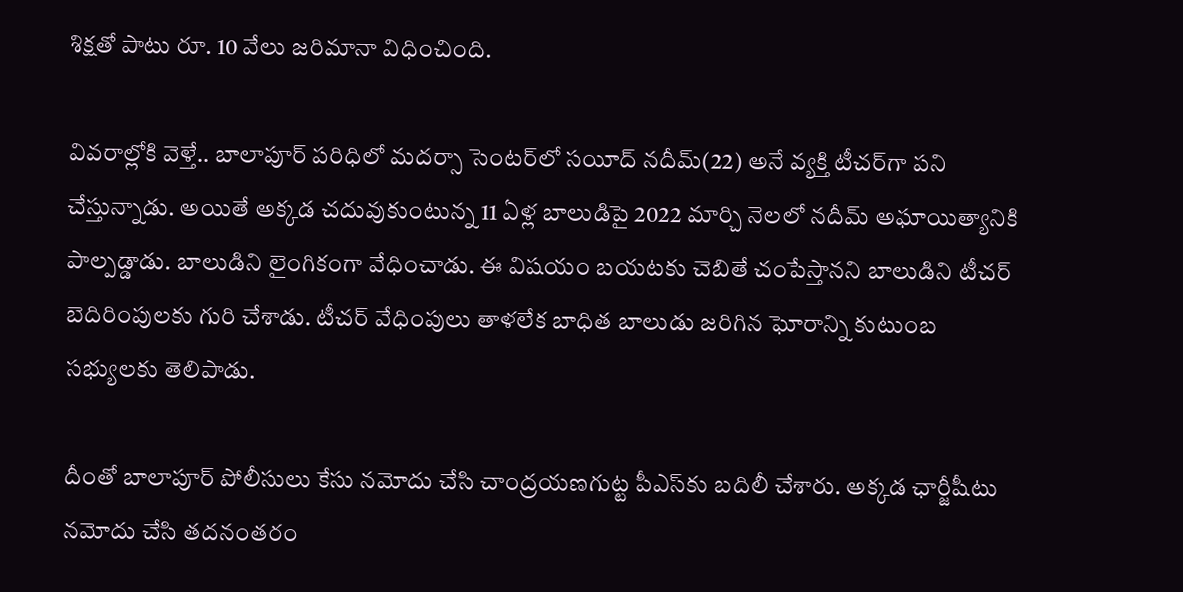శిక్ష‌తో పాటు రూ. 10 వేలు జ‌రిమానా విధించింది.

వివ‌రాల్లోకి వెళ్తే.. బాలాపూర్ ప‌రిధిలో మ‌ద‌ర్సా సెంట‌ర్‌లో స‌యీద్ న‌దీమ్(22) అనే వ్య‌క్తి టీచ‌ర్‌గా ప‌ని చేస్తున్నాడు. అయితే అక్క‌డ చదువుకుంటున్న 11 ఏళ్ల బాలుడిపై 2022 మార్చి నెల‌లో న‌దీమ్ అఘాయిత్యానికి పాల్ప‌డ్డాడు. బాలుడిని లైంగికంగా వేధించాడు. ఈ విష‌యం బ‌య‌ట‌కు చెబితే చంపేస్తాన‌ని బాలుడిని టీచ‌ర్ బెదిరింపుల‌కు గురి చేశాడు. టీచ‌ర్ వేధింపులు తాళ‌లేక బాధిత బాలుడు జ‌రిగిన ఘోరాన్ని కుటుంబ స‌భ్యుల‌కు తెలిపాడు.

దీంతో బాలాపూర్ పోలీసులు కేసు న‌మోదు చేసి చాంద్ర‌య‌ణ‌గుట్ట పీఎస్‌కు బ‌దిలీ చేశారు. అక్క‌డ ఛార్జీషీటు నమోదు చేసి త‌ద‌నంత‌రం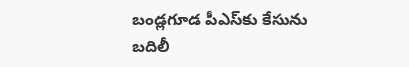బండ్ల‌గూడ పీఎస్‌కు కేసును బ‌దిలీ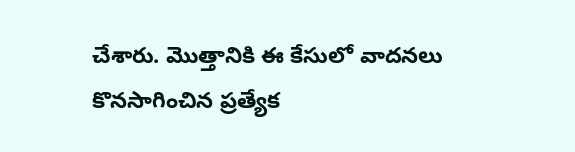చేశారు. మొత్తానికి ఈ కేసులో వాద‌న‌లు కొన‌సాగించిన ప్ర‌త్యేక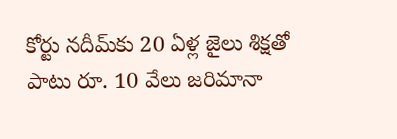కోర్టు న‌దీమ్‌కు 20 ఏళ్ల జైలు శిక్ష‌తో పాటు రూ. 10 వేలు జ‌రిమానా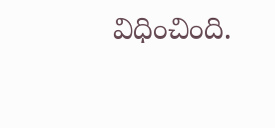విధించింది.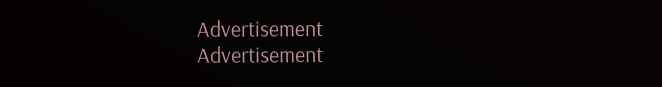Advertisement
Advertisement